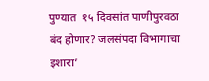पुण्यात  १५ दिवसांत पाणीपुरवठा बंद होणार? जलसंपदा विभागाचा इशारा’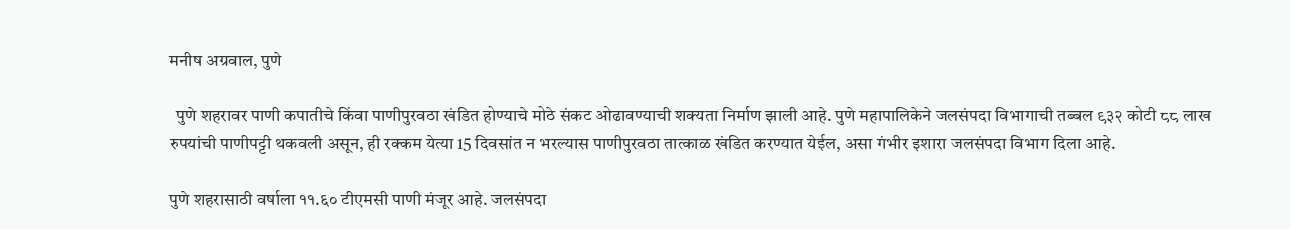मनीष अग्रवाल, पुणे

  पुणे शहरावर पाणी कपातीचे किंवा पाणीपुरवठा खंडित होण्याचे मोठे संकट ओढावण्याची शक्यता निर्माण झाली आहे. पुणे महापालिकेने जलसंपदा विभागाची तब्बल ९३२ कोटी ८८ लाख रुपयांची पाणीपट्टी थकवली असून, ही रक्कम येत्या 15 दिवसांत न भरल्यास पाणीपुरवठा तात्काळ खंडित करण्यात येईल, असा गंभीर इशारा जलसंपदा विभाग दिला आहे.

पुणे शहरासाठी वर्षाला ११.६० टीएमसी पाणी मंजूर आहे. जलसंपदा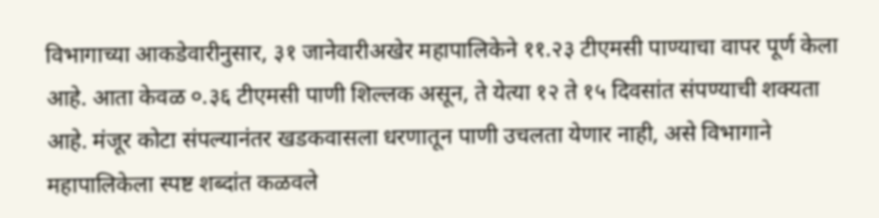विभागाच्या आकडेवारीनुसार, ३१ जानेवारीअखेर महापालिकेने ११.२३ टीएमसी पाण्याचा वापर पूर्ण केला आहे. आता केवळ ०.३६ टीएमसी पाणी शिल्लक असून, ते येत्या १२ ते १५ दिवसांत संपण्याची शक्यता आहे. मंजूर कोटा संपल्यानंतर खडकवासला धरणातून पाणी उचलता येणार नाही, असे विभागाने महापालिकेला स्पष्ट शब्दांत कळवले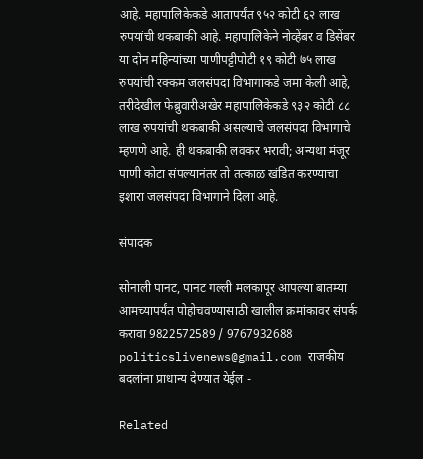आहे. महापालिकेकडे आतापर्यंत ९५२ कोटी ६२ लाख रुपयांची थकबाकी आहे. महापालिकेने नोव्हेंबर व डिसेंबर या दोन महिन्यांच्या पाणीपट्टीपोटी १९ कोटी ७५ लाख रुपयांची रक्कम जलसंपदा विभागाकडे जमा केली आहे, तरीदेखील फेब्रुवारीअखेर महापालिकेकडे ९३२ कोटी ८८ लाख रुपयांची थकबाकी असल्याचे जलसंपदा विभागाचे म्हणणे आहे. ही थकबाकी लवकर भरावी; अन्यथा मंजूर पाणी कोटा संपल्यानंतर तो तत्काळ खंडित करण्याचा इशारा जलसंपदा विभागाने दिला आहे.

संपादक

सोनाली पानट, पानट गल्ली मलकापूर आपल्या बातम्या आमच्यापर्यंत पोहोचवण्यासाठी खालील क्रमांकावर संपर्क करावा 9822572589 / 9767932688 politicslivenews@gmail.com राजकीय बदलांना प्राधान्य देण्यात येईल -

Related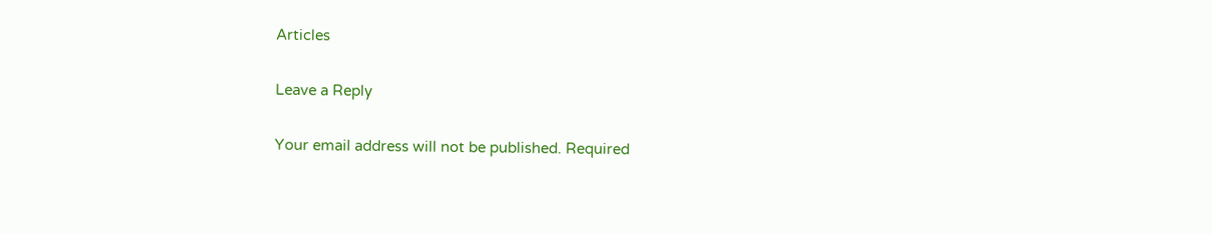Articles

Leave a Reply

Your email address will not be published. Required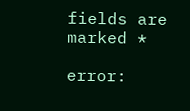fields are marked *

error: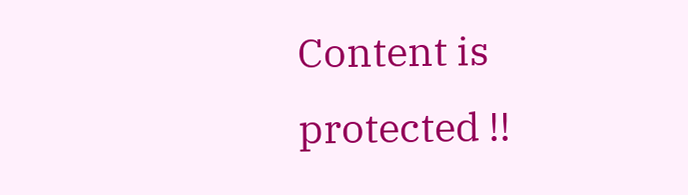Content is protected !!